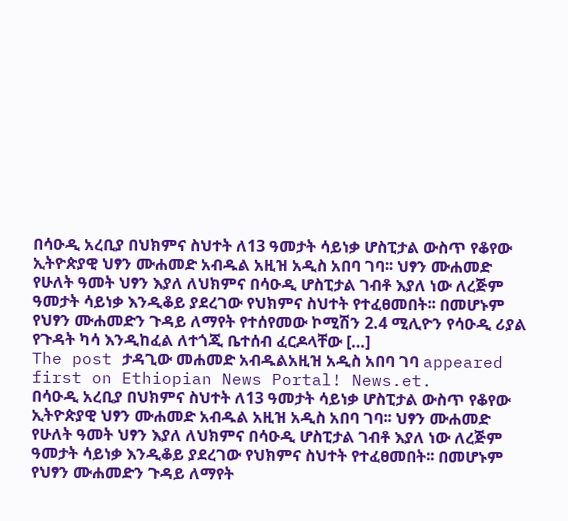በሳዑዲ አረቢያ በህክምና ስህተት ለ13 ዓመታት ሳይነቃ ሆስፒታል ውስጥ የቆየው ኢትዮጵያዊ ህፃን ሙሐመድ አብዱል አዚዝ አዲስ አበባ ገባ፡፡ ህፃን ሙሐመድ የሁለት ዓመት ህፃን እያለ ለህክምና በሳዑዲ ሆስፒታል ገብቶ እያለ ነው ለረጅም ዓመታት ሳይነቃ እንዲቆይ ያደረገው የህክምና ስህተት የተፈፀመበት፡፡ በመሆኑም የህፃን ሙሐመድን ጉዳይ ለማየት የተሰየመው ኮሚሽን 2.4 ሚሊዮን የሳዑዲ ሪያል የጉዳት ካሳ እንዲከፈል ለተጎጂ ቤተሰብ ፈርዶላቸው […]
The post ታዳጊው መሐመድ አብዱልአዚዝ አዲስ አበባ ገባ appeared first on Ethiopian News Portal! News.et.
በሳዑዲ አረቢያ በህክምና ስህተት ለ13 ዓመታት ሳይነቃ ሆስፒታል ውስጥ የቆየው ኢትዮጵያዊ ህፃን ሙሐመድ አብዱል አዚዝ አዲስ አበባ ገባ፡፡ ህፃን ሙሐመድ የሁለት ዓመት ህፃን እያለ ለህክምና በሳዑዲ ሆስፒታል ገብቶ እያለ ነው ለረጅም ዓመታት ሳይነቃ እንዲቆይ ያደረገው የህክምና ስህተት የተፈፀመበት፡፡ በመሆኑም የህፃን ሙሐመድን ጉዳይ ለማየት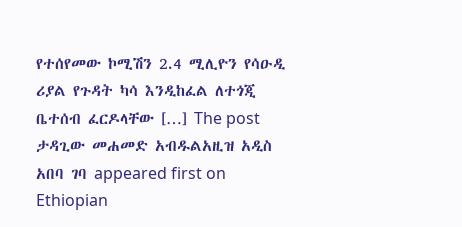የተሰየመው ኮሚሽን 2.4 ሚሊዮን የሳዑዲ ሪያል የጉዳት ካሳ እንዲከፈል ለተጎጂ ቤተሰብ ፈርዶላቸው […] The post ታዳጊው መሐመድ አብዱልአዚዝ አዲስ አበባ ገባ appeared first on Ethiopian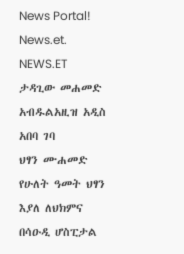News Portal! News.et.
NEWS.ET
ታዳጊው መሐመድ አብዱልአዚዝ አዲስ አበባ ገባ
ህፃን ሙሐመድ የሁለት ዓመት ህፃን እያለ ለህክምና በሳዑዲ ሆስፒታል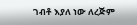ገብቶ እያለ ነው ለረጅም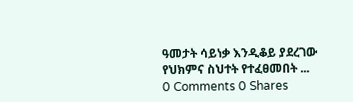ዓመታት ሳይነቃ እንዲቆይ ያደረገው የህክምና ስህተት የተፈፀመበት ...
0 Comments 0 Shares